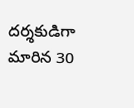దర్శకుడిగా మారిన 30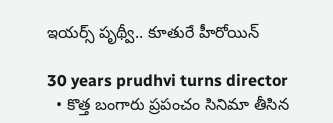ఇయర్స్ పృథ్వీ.. కూతురే హీరోయిన్

30 years prudhvi turns director
  • కొత్త బంగారు ప్రపంచం సినిమా తీసిన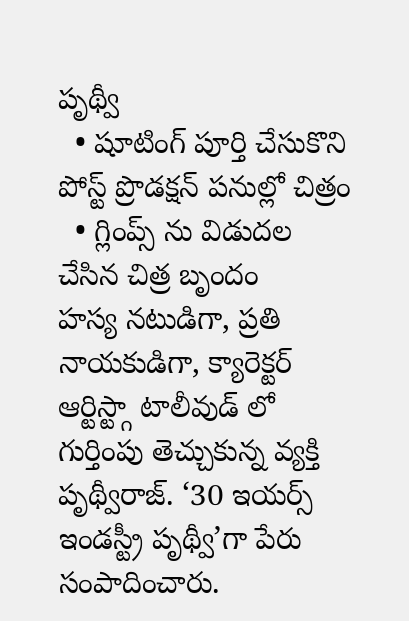పృథ్వీ
  • షూటింగ్ పూర్తి చేసుకొని పోస్ట్ ప్రొడక్షన్ పనుల్లో చిత్రం
  • గ్లింప్స్ ను విడుదల చేసిన చిత్ర బృందం
హస్య నటుడిగా, ప్రతి నాయకుడిగా, క్యారెక్టర్ ఆర్టిస్ట్గా టాలీవుడ్ లో గుర్తింపు తెచ్చుకున్న వ్యక్తి పృథ్వీరాజ్. ‘30 ఇయర్స్ ఇండస్ట్రీ పృథ్వీ’గా పేరు సంపాదించారు.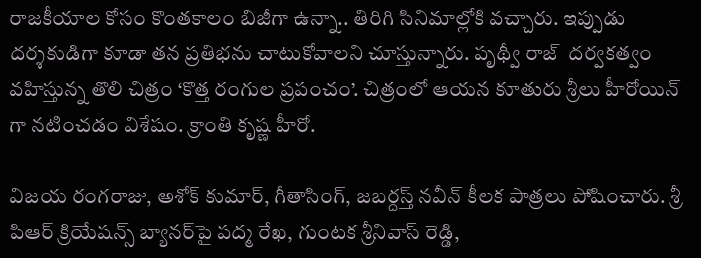రాజకీయాల కోసం కొంతకాలం బిజీగా ఉన్నా.. తిరిగి సినిమాల్లోకి వచ్చారు. ఇప్పుడు దర్శకుడిగా కూడా తన ప్రతిభను చాటుకోవాలని చూస్తున్నారు. పృథ్వీ రాజ్  దర్వకత్వం వహిస్తున్న తొలి చిత్రం ‘కొత్త రంగుల ప్రపంచం’. చిత్రంలో ఆయన కూతురు శ్రీలు హీరోయిన్ గా నటించడం విశేషం. క్రాంతి కృష్ణ హీరో.

విజయ రంగరాజు, అశోక్ కుమార్, గీతాసింగ్, జబర్దస్త్ నవీన్ కీలక పాత్రలు పోషించారు. శ్రీ పిఆర్ క్రియేషన్స్ బ్యానర్‌‌పై పద్మ రేఖ, గుంటక శ్రీనివాస్ రెడ్డి,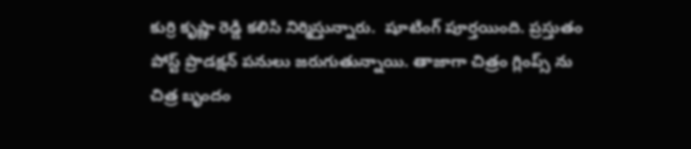కుర్రి కృష్ణా రెడ్డి కలిసి నిర్మిస్తున్నారు.  షూటింగ్ పూర్తయింది. ప్రస్తుతం పోస్ట్ ప్రొడక్షన్‌ పనులు జరుగుతున్నాయి. తాజాగా చిత్రం గ్లింప్స్ ను చిత్ర బృందం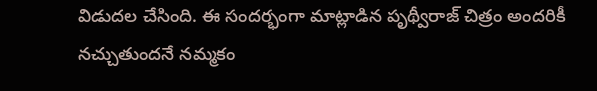విడుదల చేసింది. ఈ సందర్భంగా మాట్లాడిన పృథ్వీరాజ్ చిత్రం అందరికీ నచ్చుతుందనే నమ్మకం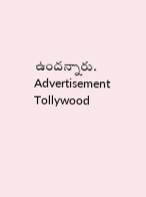ఉందన్నారు.
Advertisement
Tollywood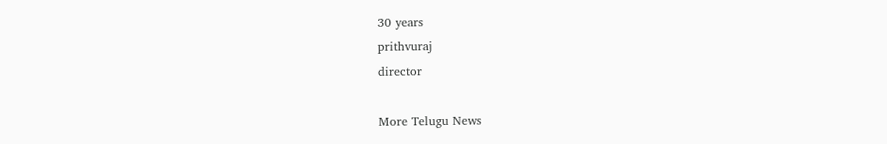30 years
prithvuraj
director

More Telugu News